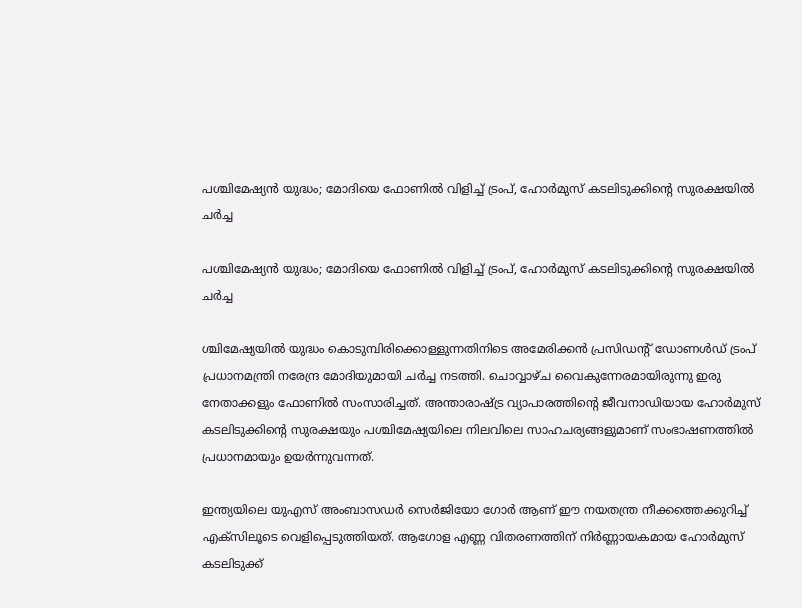പശ്ചിമേഷ്യൻ യുദ്ധം; മോദിയെ ഫോണിൽ വിളിച്ച് ട്രംപ്, ഹോർമുസ് കടലിടുക്കിന്റെ സുരക്ഷയിൽ ചർച്ച

പശ്ചിമേഷ്യൻ യുദ്ധം; മോദിയെ ഫോണിൽ വിളിച്ച് ട്രംപ്, ഹോർമുസ് കടലിടുക്കിന്റെ സുരക്ഷയിൽ ചർച്ച

ശ്ചിമേഷ്യയിൽ യുദ്ധം കൊടുമ്പിരിക്കൊള്ളുന്നതിനിടെ അമേരിക്കൻ പ്രസിഡന്റ് ഡോണൾഡ് ട്രംപ് പ്രധാനമന്ത്രി നരേന്ദ്ര മോദിയുമായി ചർച്ച നടത്തി. ചൊവ്വാഴ്ച വൈകുന്നേരമായിരുന്നു ഇരു നേതാക്കളും ഫോണിൽ സംസാരിച്ചത്. അന്താരാഷ്ട്ര വ്യാപാരത്തിന്റെ ജീവനാഡിയായ ഹോർമുസ് കടലിടുക്കിന്റെ സുരക്ഷയും പശ്ചിമേഷ്യയിലെ നിലവിലെ സാഹചര്യങ്ങളുമാണ് സംഭാഷണത്തിൽ പ്രധാനമായും ഉയർന്നുവന്നത്.

ഇന്ത്യയിലെ യുഎസ് അംബാസഡർ സെർജിയോ ഗോർ ആണ് ഈ നയതന്ത്ര നീക്കത്തെക്കുറിച്ച് എക്‌സിലൂടെ വെളിപ്പെടുത്തിയത്. ആഗോള എണ്ണ വിതരണത്തിന് നിർണ്ണായകമായ ഹോർമുസ് കടലിടുക്ക്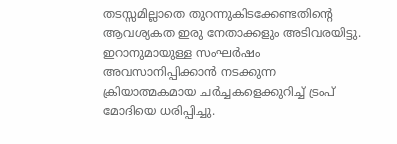തടസ്സമില്ലാതെ തുറന്നുകിടക്കേണ്ടതിന്റെ ആവശ്യകത ഇരു നേതാക്കളും അടിവരയിട്ടു. ഇറാനുമായുള്ള സംഘർഷം അവസാനിപ്പിക്കാൻ നടക്കുന്ന ക്രിയാത്മകമായ ചർച്ചകളെക്കുറിച്ച് ട്രംപ് മോദിയെ ധരിപ്പിച്ചു.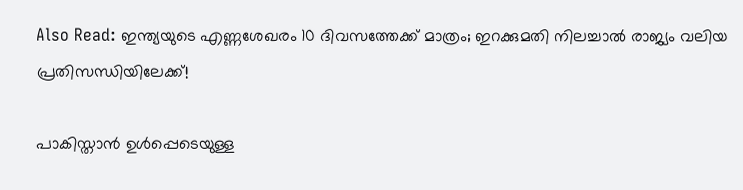Also Read: ഇന്ത്യയുടെ എണ്ണശേഖരം 10 ദിവസത്തേക്ക് മാത്രം; ഇറക്കുമതി നിലച്ചാൽ രാജ്യം വലിയ പ്രതിസന്ധിയിലേക്ക്!

പാകിസ്താൻ ഉൾപ്പെടെയുള്ള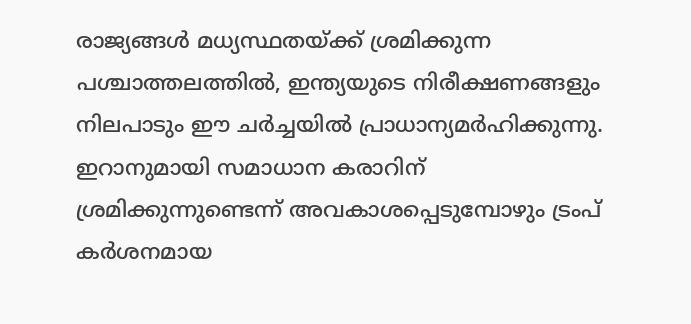രാജ്യങ്ങൾ മധ്യസ്ഥതയ്ക്ക് ശ്രമിക്കുന്ന പശ്ചാത്തലത്തിൽ, ഇന്ത്യയുടെ നിരീക്ഷണങ്ങളും നിലപാടും ഈ ചർച്ചയിൽ പ്രാധാന്യമർഹിക്കുന്നു. ഇറാനുമായി സമാധാന കരാറിന് ശ്രമിക്കുന്നുണ്ടെന്ന് അവകാശപ്പെടുമ്പോഴും ട്രംപ് കർശനമായ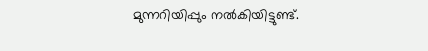മുന്നറിയിപ്പും നൽകിയിട്ടുണ്ട്.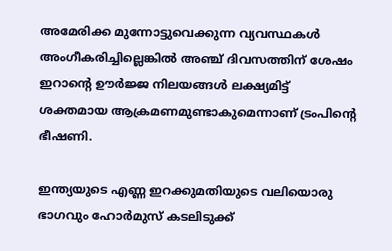അമേരിക്ക മുന്നോട്ടുവെക്കുന്ന വ്യവസ്ഥകൾ അംഗീകരിച്ചില്ലെങ്കിൽ അഞ്ച് ദിവസത്തിന് ശേഷം ഇറാന്റെ ഊർജ്ജ നിലയങ്ങൾ ലക്ഷ്യമിട്ട് ശക്തമായ ആക്രമണമുണ്ടാകുമെന്നാണ് ട്രംപിന്റെ ഭീഷണി.

ഇന്ത്യയുടെ എണ്ണ ഇറക്കുമതിയുടെ വലിയൊരു ഭാഗവും ഹോർമുസ് കടലിടുക്ക്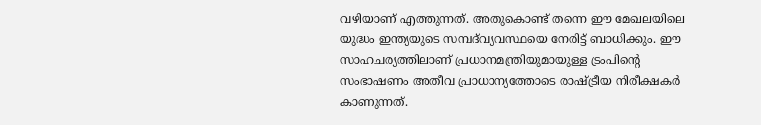വഴിയാണ് എത്തുന്നത്. അതുകൊണ്ട് തന്നെ ഈ മേഖലയിലെ യുദ്ധം ഇന്ത്യയുടെ സമ്പദ്‌വ്യവസ്ഥയെ നേരിട്ട് ബാധിക്കും. ഈ സാഹചര്യത്തിലാണ് പ്രധാനമന്ത്രിയുമായുള്ള ട്രംപിന്റെ സംഭാഷണം അതീവ പ്രാധാന്യത്തോടെ രാഷ്ട്രീയ നിരീക്ഷകർ കാണുന്നത്.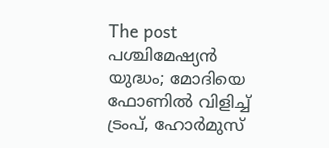The post പശ്ചിമേഷ്യൻ യുദ്ധം; മോദിയെ ഫോണിൽ വിളിച്ച് ട്രംപ്, ഹോർമുസ്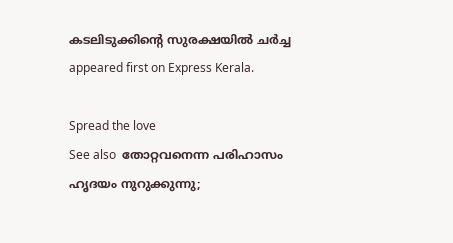കടലിടുക്കിന്റെ സുരക്ഷയിൽ ചർച്ച appeared first on Express Kerala.

Spread the love
See also  തോറ്റവനെന്ന പരിഹാസം ഹൃദയം നുറുക്കുന്നു;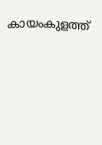കായംകുളത്ത്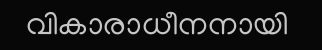വികാരാധീനനായി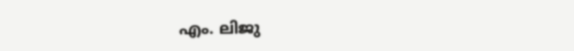എം. ലിജു